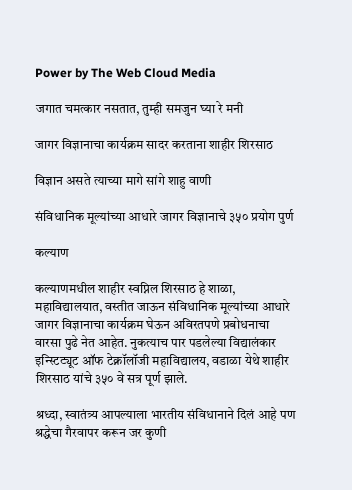Power by The Web Cloud Media

जगात चमत्कार नसतात, तुम्ही समजुन घ्या रे मनी

जागर विज्ञानाचा कार्यक्रम सादर करताना शाहीर शिरसाठ

विज्ञान असते त्याच्या मागे सांगे शाहु वाणी

संविधानिक मूल्यांच्या आधारे जागर विज्ञानाचे ३५० प्रयोग पुर्ण

कल्याण

कल्याणमधील शाहीर स्वप्निल शिरसाठ हे शाळा, महाविद्यालयात, वस्तीत जाऊन संविधानिक मूल्यांच्या आधारे जागर विज्ञानाचा कार्यक्रम घेऊन अविरतपणे प्रबोधनाचा वारसा पुढे नेत आहेत. नुकत्याच पार पडलेल्या विद्यालंकार इन्स्टिट्यूट ऑफ टेक्नॉलॉजी महाविद्यालय, वडाळा येथे शाहीर शिरसाठ यांचे ३५० वे सत्र पूर्ण झाले.

श्रध्दा, स्वातंत्र्य आपल्याला भारतीय संविधानाने दिलं आहे पण श्रद्धेचा गैरवापर करून जर कुणी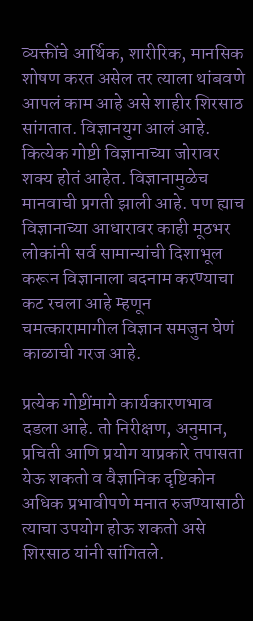व्यक्तींचे आर्थिक, शारीरिक, मानसिक शोषण करत असेल तर त्याला थांबवणे आपलं काम आहे असे शाहीर शिरसाठ सांगतात. विज्ञानयुग आलं आहे. कित्येक गोष्टी विज्ञानाच्या जोरावर शक्य होतं आहेत. विज्ञानामुळेच मानवाची प्रगती झाली आहे. पण ह्याच विज्ञानाच्या आधारावर काही मूठभर लोकांनी सर्व सामान्यांची दिशाभूल करून विज्ञानाला बदनाम करण्याचा कट रचला आहे म्हणून चमत्कारामागील विज्ञान समजुन घेणं काळाची गरज आहे.

प्रत्येक गोष्टींमागे कार्यकारणभाव दडला आहे. तो निरीक्षण, अनुमान, प्रचिती आणि प्रयोग याप्रकारे तपासता येऊ शकतो व वैज्ञानिक दृष्टिकोन अधिक प्रभावीपणे मनात रुजण्यासाठी त्याचा उपयोग होऊ शकतो असे शिरसाठ यांनी सांगितले.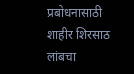प्रबोधनासाठी शाहीर शिरसाठ लांबचा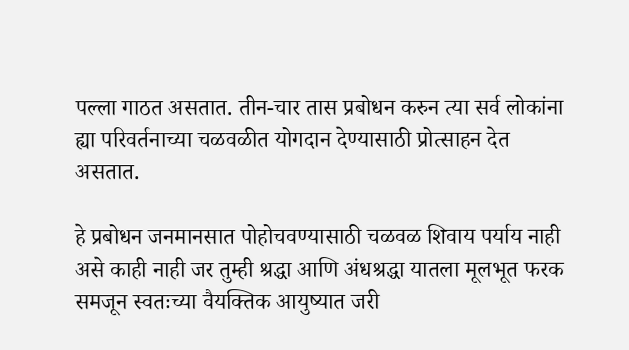पल्ला गाठत असतात. तीन-चार तास प्रबोधन करुन त्या सर्व लोकांना ह्या परिवर्तनाच्या चळवळीत योगदान देण्यासाठी प्रोत्साहन देत असतात.

हे प्रबोधन जनमानसात पोहोचवण्यासाठी चळवळ शिवाय पर्याय नाही असे काही नाही जर तुम्ही श्रद्धा आणि अंधश्रद्धा यातला मूलभूत फरक समजून स्वतःच्या वैयक्तिक आयुष्यात जरी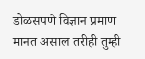डोळसपणे विज्ञान प्रमाण मानत असाल तरीही तुम्ही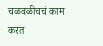चळवळीचचं काम करत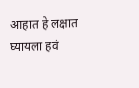आहात हे लक्षात घ्यायला हवं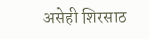असेही शिरसाठ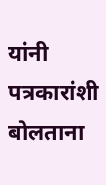यांनी पत्रकारांशी बोलताना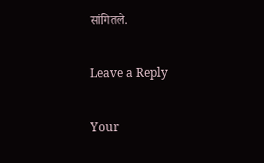सांगितले.

Leave a Reply

Your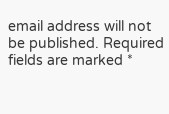email address will not be published. Required fields are marked *